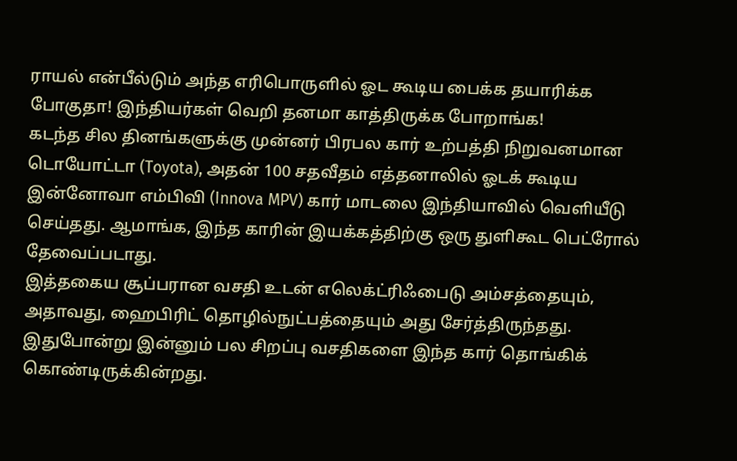ராயல் என்பீல்டும் அந்த எரிபொருளில் ஓட கூடிய பைக்க தயாரிக்க போகுதா! இந்தியர்கள் வெறி தனமா காத்திருக்க போறாங்க!
கடந்த சில தினங்களுக்கு முன்னர் பிரபல கார் உற்பத்தி நிறுவனமான டொயோட்டா (Toyota), அதன் 100 சதவீதம் எத்தனாலில் ஓடக் கூடிய இன்னோவா எம்பிவி (Innova MPV) கார் மாடலை இந்தியாவில் வெளியீடு செய்தது. ஆமாங்க, இந்த காரின் இயக்கத்திற்கு ஒரு துளிகூட பெட்ரோல் தேவைப்படாது.
இத்தகைய சூப்பரான வசதி உடன் எலெக்ட்ரிஃபைடு அம்சத்தையும், அதாவது, ஹைபிரிட் தொழில்நுட்பத்தையும் அது சேர்த்திருந்தது. இதுபோன்று இன்னும் பல சிறப்பு வசதிகளை இந்த கார் தொங்கிக் கொண்டிருக்கின்றது.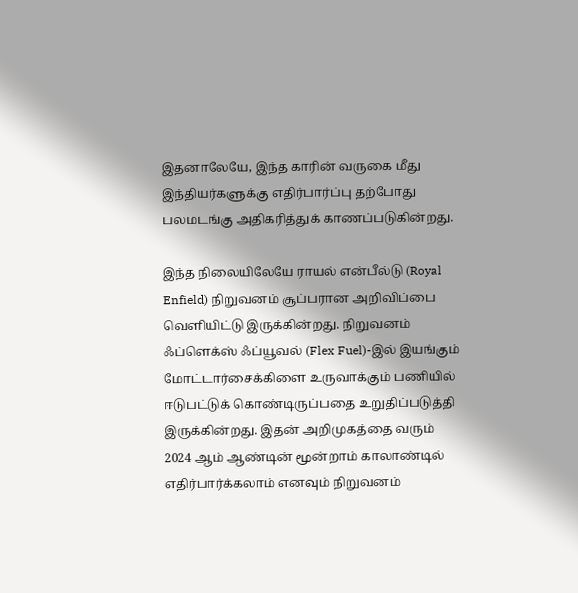இதனாலேயே, இந்த காரின் வருகை மீது இந்தியர்களுக்கு எதிர்பார்ப்பு தற்போது பலமடங்கு அதிகரித்துக் காணப்படுகின்றது.

இந்த நிலையிலேயே ராயல் என்பீல்டு (Royal Enfield) நிறுவனம் சூப்பரான அறிவிப்பை வெளியிட்டு இருக்கின்றது. நிறுவனம் ஃப்ளெக்ஸ் ஃப்யூவல் (Flex Fuel)-இல் இயங்கும் மோட்டார்சைக்கிளை உருவாக்கும் பணியில் ஈடுபட்டுக் கொண்டிருப்பதை உறுதிப்படுத்தி இருக்கின்றது. இதன் அறிமுகத்தை வரும் 2024 ஆம் ஆண்டின் மூன்றாம் காலாண்டில் எதிர்பார்க்கலாம் எனவும் நிறுவனம்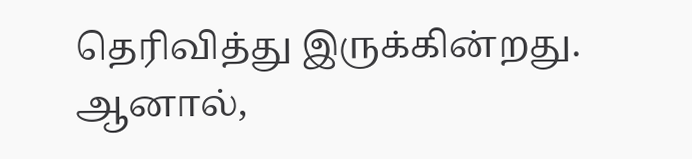தெரிவித்து இருக்கின்றது.
ஆனால்,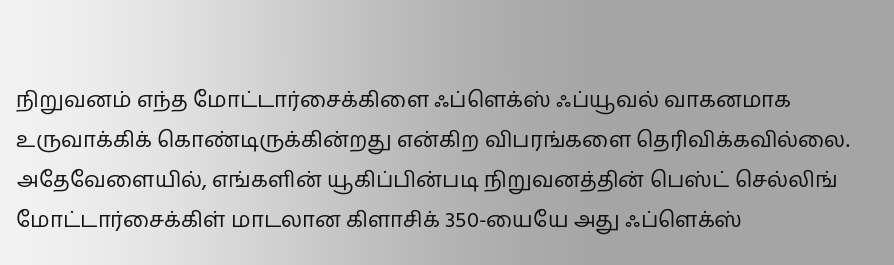நிறுவனம் எந்த மோட்டார்சைக்கிளை ஃப்ளெக்ஸ் ஃப்யூவல் வாகனமாக உருவாக்கிக் கொண்டிருக்கின்றது என்கிற விபரங்களை தெரிவிக்கவில்லை. அதேவேளையில், எங்களின் யூகிப்பின்படி நிறுவனத்தின் பெஸ்ட் செல்லிங் மோட்டார்சைக்கிள் மாடலான கிளாசிக் 350-யையே அது ஃப்ளெக்ஸ்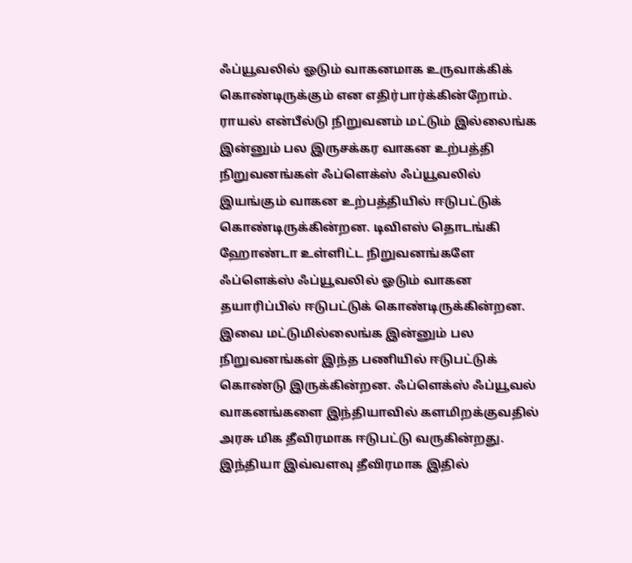ஃப்யூவலில் ஓடும் வாகனமாக உருவாக்கிக் கொண்டிருக்கும் என எதிர்பார்க்கின்றோம்.
ராயல் என்பீல்டு நிறுவனம் மட்டும் இல்லைங்க இன்னும் பல இருசக்கர வாகன உற்பத்தி நிறுவனங்கள் ஃப்ளெக்ஸ் ஃப்யூவலில் இயங்கும் வாகன உற்பத்தியில் ஈடுபட்டுக் கொண்டிருக்கின்றன. டிவிஎஸ் தொடங்கி ஹோண்டா உள்ளிட்ட நிறுவனங்களே ஃப்ளெக்ஸ் ஃப்யூவலில் ஓடும் வாகன தயாரிப்பில் ஈடுபட்டுக் கொண்டிருக்கின்றன.
இவை மட்டுமில்லைங்க இன்னும் பல நிறுவனங்கள் இந்த பணியில் ஈடுபட்டுக் கொண்டு இருக்கின்றன. ஃப்ளெக்ஸ் ஃப்யூவல் வாகனங்களை இந்தியாவில் களமிறக்குவதில் அரசு மிக தீவிரமாக ஈடுபட்டு வருகின்றது. இந்தியா இவ்வளவு தீவிரமாக இதில்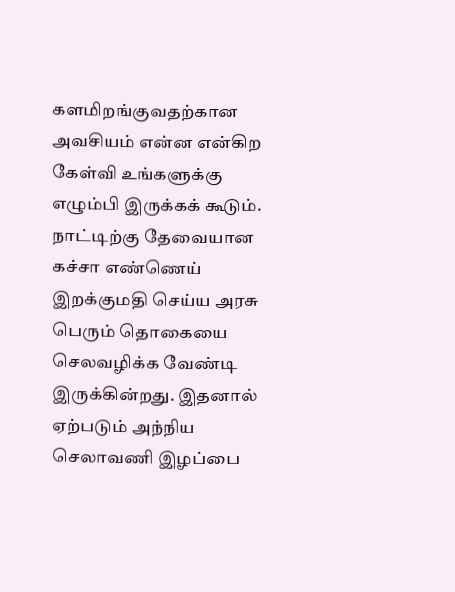களமிறங்குவதற்கான அவசியம் என்ன என்கிற கேள்வி உங்களுக்கு எழும்பி இருக்கக் கூடும்.
நாட்டிற்கு தேவையான கச்சா எண்ணெய் இறக்குமதி செய்ய அரசு பெரும் தொகையை செலவழிக்க வேண்டி இருக்கின்றது. இதனால் ஏற்படும் அந்நிய செலாவணி இழப்பை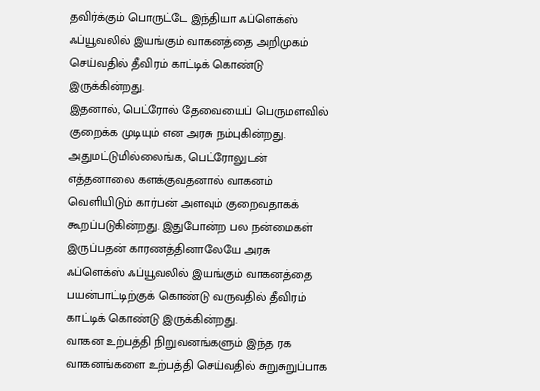தவிர்க்கும் பொருட்டே இந்தியா ஃப்ளெக்ஸ் ஃப்யூவலில் இயங்கும் வாகனத்தை அறிமுகம் செய்வதில் தீவிரம் காட்டிக் கொண்டு இருக்கின்றது.
இதனால், பெட்ரோல் தேவையைப் பெருமளவில் குறைக்க முடியும் என அரசு நம்புகின்றது. அதுமட்டுமில்லைங்க, பெட்ரோலுடன் எத்தனாலை களக்குவதனால் வாகனம் வெளியிடும் கார்பன் அளவும் குறைவதாகக் கூறப்படுகின்றது. இதுபோன்ற பல நன்மைகள் இருப்பதன் காரணத்தினாலேயே அரசு ஃப்ளெக்ஸ் ஃப்யூவலில் இயங்கும் வாகனத்தை பயன்பாட்டிற்குக் கொண்டு வருவதில் தீவிரம் காட்டிக் கொண்டு இருக்கின்றது.
வாகன உற்பத்தி நிறுவனங்களும் இந்த ரக வாகனங்களை உற்பத்தி செய்வதில் சுறுசுறுப்பாக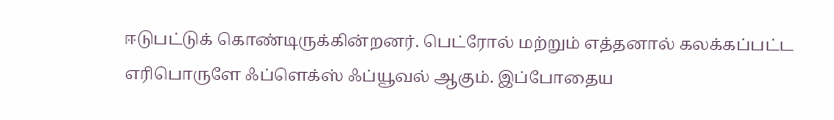ஈடுபட்டுக் கொண்டிருக்கின்றனர். பெட்ரோல் மற்றும் எத்தனால் கலக்கப்பட்ட எரிபொருளே ஃப்ளெக்ஸ் ஃப்யூவல் ஆகும். இப்போதைய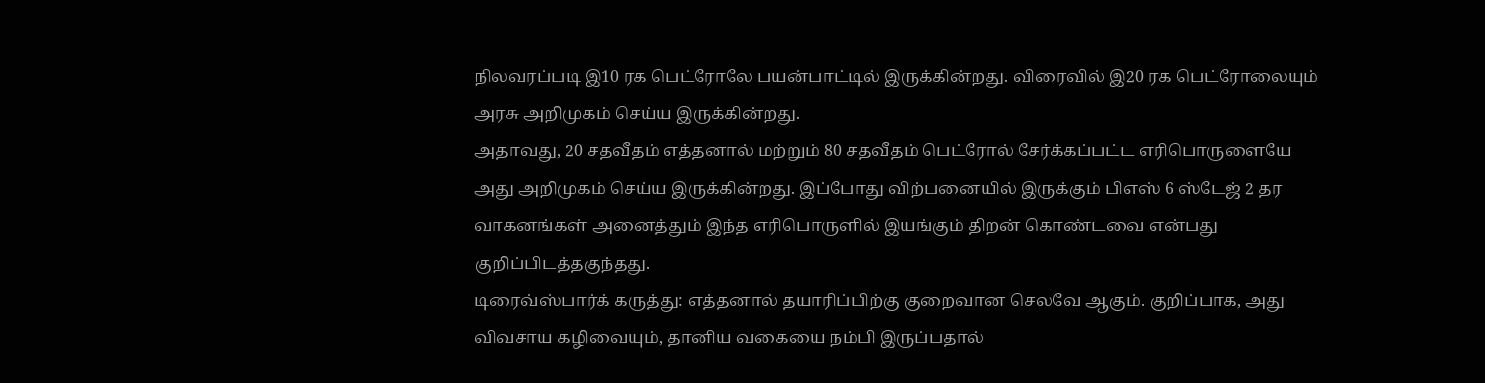நிலவரப்படி இ10 ரக பெட்ரோலே பயன்பாட்டில் இருக்கின்றது. விரைவில் இ20 ரக பெட்ரோலையும் அரசு அறிமுகம் செய்ய இருக்கின்றது.
அதாவது, 20 சதவீதம் எத்தனால் மற்றும் 80 சதவீதம் பெட்ரோல் சேர்க்கப்பட்ட எரிபொருளையே அது அறிமுகம் செய்ய இருக்கின்றது. இப்போது விற்பனையில் இருக்கும் பிஎஸ் 6 ஸ்டேஜ் 2 தர வாகனங்கள் அனைத்தும் இந்த எரிபொருளில் இயங்கும் திறன் கொண்டவை என்பது குறிப்பிடத்தகுந்தது.
டிரைவ்ஸ்பார்க் கருத்து: எத்தனால் தயாரிப்பிற்கு குறைவான செலவே ஆகும். குறிப்பாக, அது விவசாய கழிவையும், தானிய வகையை நம்பி இருப்பதால்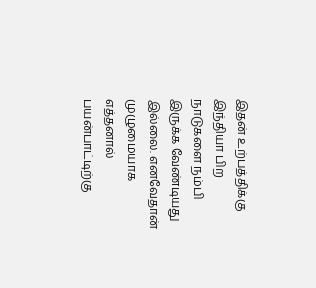இதன் உற்பத்திக்கு இந்தியா பிற நாடுகளை நம்பி இருக்க வேண்டியது இல்லை. எனவேதான் முழுமையாக எத்தனால் பயன்பாட்டிற்கு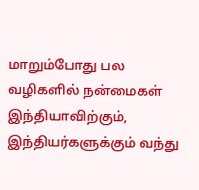மாறும்போது பல வழிகளில் நன்மைகள் இந்தியாவிற்கும், இந்தியர்களுக்கும் வந்து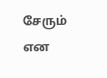சேரும் என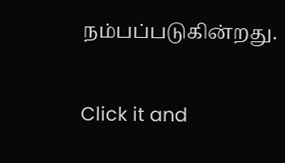நம்பப்படுகின்றது.


Click it and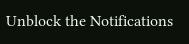Unblock the Notifications